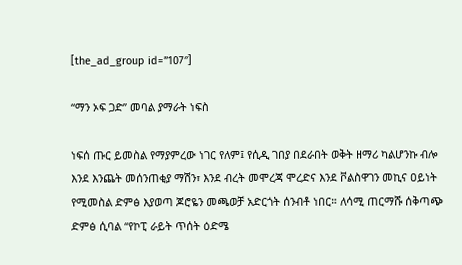[the_ad_group id=”107″]

“ማን ኦፍ ጋድ” መባል ያማራት ነፍስ

ነፍሰ ጡር ይመስል የማያምረው ነገር የለም፤ የሲዲ ገበያ በደራበት ወቅት ዘማሪ ካልሆንኩ ብሎ እንደ እንጨት መሰንጠቂያ ማሽን፣ እንደ ብረት መሞረጃ ሞረድና እንደ ቮልስዋገን መኪና ዐይነት የሚመስል ድምፅ እያወጣ ጆሮዬን መጫወቻ አድርጎት ሰንብቶ ነበር። ለሳሚ ጠርማሹ ሰቅጣጭ ድምፅ ሲባል “የኮፒ ራይት ጥሰት ዕድሜ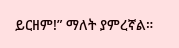ይርዘም!” ማለት ያምረኛል።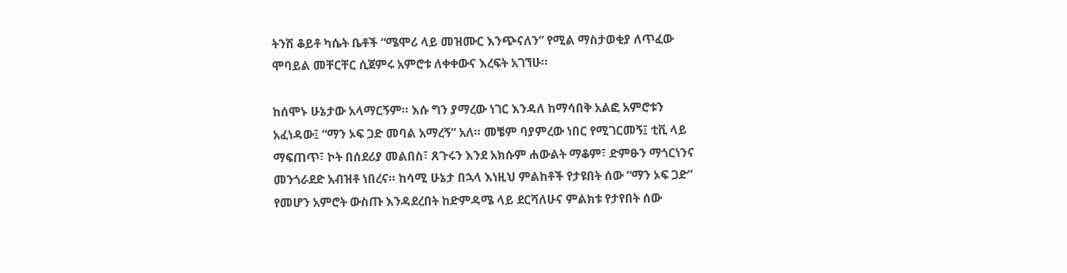ትንሽ ቆይቶ ካሴት ቤቶች “ሜሞሪ ላይ መዝሙር እንጭናለን” የሚል ማስታወቂያ ለጥፈው ሞባይል መቸርቸር ሲጀምሩ አምሮቱ ለቀቀውና እረፍት አገኘሁ።

ከሰሞኑ ሁኔታው አላማርኝም። እሱ ግን ያማረው ነገር እንዳለ ከማሳበቅ አልፎ አምሮቱን አፈነዳው፤ “ማን ኦፍ ጋድ መባል አማረኝ” አለ። መቼም ባያምረው ነበር የሚገርመኝ፤ ቲቪ ላይ ማፍጠጥ፣ ኮት በሰደሪያ መልበስ፣ ጸጉሩን እንደ አክሱም ሐውልት ማቆም፣ ድምፁን ማጎርነንና መንጎራደድ አብዝቶ ነበረና። ከሳሚ ሁኔታ በኋላ እነዚህ ምልከቶች የታዩበት ሰው “ማን ኦፍ ጋድ” የመሆን አምሮት ውስጡ እንዳደረበት ከድምዳሜ ላይ ደርሻለሁና ምልክቱ የታየበት ሰው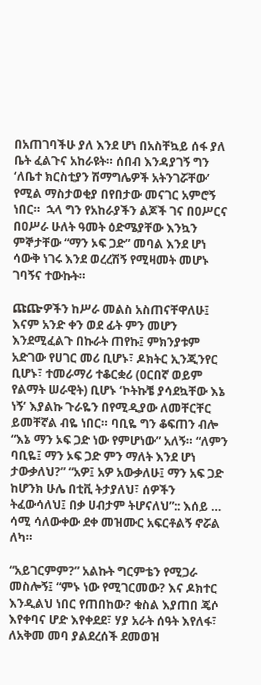በአጠገባችሁ ያለ እንደ ሆነ በአስቸኳይ ሰፋ ያለ ቤት ፈልጉና አከራዩት። ሰበብ እንዳያገኝ ግን ʻለቤተ ክርስቲያን ሽማግሌዎች አትንገሯቸውʼ የሚል ማስታወቂያ በየበታው መናገር አምሮኝ ነበር።  ኋላ ግን የአከራያችን ልጆች ገና በዐሥርና በዐሥራ ሁለት ዓመት ዕድሜያቸው እንኳን ምኞታቸው “ማን ኦፍ ጋድ” መባል እንደ ሆነ ሳውቅ ነገሩ እንደ ወረረሽኝ የሚዛመት መሆኑ ገባኝና ተውኩት።

ጩጬዎችን ከሥራ መልስ አስጠናቸዋለሁ፤ እናም አንድ ቀን ወደ ፊት ምን መሆን እንደሚፈልጉ በኩራት ጠየኩ፤ ምክንያቱም አድገው የሀገር መሪ ቢሆኑ፣ ዶክትር ኢንጂንየር ቢሆኑ፣ ተመራማሪ ተቆርቋሪ (ዐርበኛ ወይም የልማት ሠራዊት) ቢሆኑ ʻኮትኩቼ ያሳደኳቸው እኔ ነኝʼ እያልኩ ጉራዬን በየሚዲያው ለመቸርቸር ይመቸኛል ብዬ ነበር። ባቢዬ ግን ቆፍጠን ብሎ “እኔ ማን ኦፍ ጋድ ነው የምሆነው” አለኝ። “ለምን ባቢዬ፤ ማን ኦፍ ጋድ ምን ማለት እንደ ሆነ ታውቃለህ?” “አዎ፤ አዎ አውቃለሁ፤ ማን አፍ ጋድ ከሆንክ ሁሌ በቲቪ ትታያለህ፣ ሰዎችን ትፈውሳለህ፤ በቃ ሀብታም ትሆናለህ”:: እሰይ … ሳሚ ሳለውቀው ደቀ መዝሙር አፍርቶልኝ ኖሯል ለካ።

“አይገርምም?” አልኩት ግርምቴን የሚጋራ መስሎኝ፤ “ምኑ ነው የሚገርመው? እና ዶክተር እንዲልህ ነበር የጠበከው? ቁስል እያጠበ ጄሶ እየቀባና ሆድ እየቀደደ፣ ሃያ አራት ሰዓት እየለፋ፣ ለአቅመ መባ ያልደረሰች ደመወዝ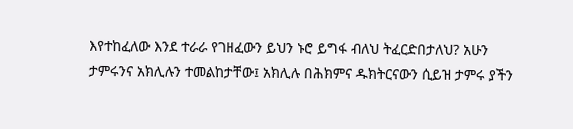እየተከፈለው እንደ ተራራ የገዘፈውን ይህን ኑሮ ይግፋ ብለህ ትፈርድበታለህ? አሁን ታምሩንና አክሊሉን ተመልከታቸው፤ አክሊሉ በሕክምና ዱክትርናውን ሲይዝ ታምሩ ያችን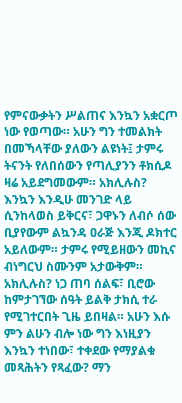የምናውቃትን ሥልጠና እንኳን አቋርጦ ነው የወጣው። አሁን ግን ተመልክት በመኻላቸው ያለውን ልዩነት፤ ታምሩ ትናንት የለበሰውን የጣሊያንን ቶክሲዶ ዛሬ አይደግመውም። አክሊሉስ? እንኳን እንዲሁ መንገድ ላይ ሲንከላወስ ይቅርና፣ ጋዋኑን ለብሶ ሰው ቢያየውም ልኳንዳ ዐራጅ እንጂ ዶክተር አይለውም። ታምሩ የሚይዘውን መኪና ብነግርህ ስሙንም አታውቅም። አክሊሉስ? ነጋ ጠባ ሰልፍ፣ ቢሮው ከምታገኘው ሰዓት ይልቅ ታክሲ ተራ የሚገተርበት ጊዜ ይበዛል። አሁን እሱ ምን ልሁን ብሎ ነው ግን እነዚያን እንኳን ተነበው፣ ተቀደው የማያልቁ መጻሕትን የጻፈው? ማን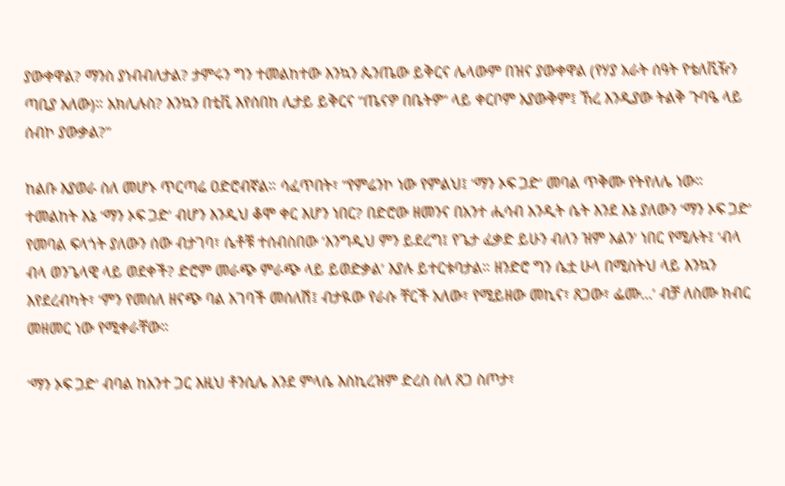ያውቀዋል? ማንስ ያነብብለታል? ታምሩን ግን ተመልከተው እንኳን ጴንጤው ይቅርና ሌላውም በዝና ያውቀዋል (የሃያ አራት ሰዓት የቴለቪዥን ጣቢያ አለው)። አክሊሉስ? እንኳን በቲቪ እየሰበከ ሊታይ ይቅርና “ጤናዎ በቤትዎ” ላይ ቀርቦም አያውቅም፤ ኸረ እንዲያው ትልቅ ጉባዔ ላይ ሰብኮ ያውቃል?”

ከልቡ እያወራ ስለ መሆኑ ጥርጣሬ ዐድሮብኛል። ሳፈጥበት፣ “የምሬንኮ ነው የምልህ፤ ʻማን ኦፍ ጋድʼ መባል ጥቅሙ የትየለሌ ነው። ተመልከት እኔ ʻማን ኦፍ ጋድʼ ብሆን እንዲህ ቆሞ ቀር እሆን ነበር? በድሮው ዘመንና በአንተ ሒሳብ አንዲት ሴት እንደ እኔ ያለውን ʻማን ኦፍ ጋድʼ የመባል ፍላጎት ያለውን ሰው ብታገባ፣ ሴቶቹ ተሰብስበው ʻእንግዲህ ምን ይደረግ፤ የጌታ ፈቃድ ይሁን ብለን ዝም አልንʼ ነበር የሚሉት፤ ʻብላ ብላ ወንጌላዊ ላይ ወደቀች? ድሮም መራጭ ምራጭ ላይ ይወድቃልʼ እያሉ ይተርቱባታል። ዘንድሮ ግን ሴቷ ሁላ በሚስትህ ላይ እንኳን እየደረብካት፣ ʻምን የመሰለ ዘናጭ ባል አገባች መሰለሽ፤ ብታዪው የራሱ ቸርች አለው፣ የሚይዘው መኪና፣ ጸጋው፣ ፌሙ…ʼ ብቻ ለስሙ ክብር መዘመር ነው የሚቀራቸው።

ʻማን ኦፍ ጋድʼ ብባል ከአንተ ጋር እዚህ ቶንሲሌ እንደ ምላሴ እስኪረዝም ድረስ ስለ ጸጋ ስጦታ፣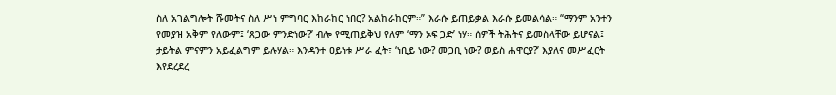ስለ አገልግሎት ሹመትና ስለ ሥነ ምግባር እከራከር ነበር? አልከራከርም።” እራሱ ይጠይቃል እራሱ ይመልሳል። “ማንም አንተን የመያዝ አቅም የለውም፤ ʻጸጋው ምንድነው?ʼ ብሎ የሚጠይቅህ የለም ʻማን ኦፍ ጋድʼ ነሃ። ሰዎች ትሕትና ይመስላቸው ይሆናል፤ ታይትል ምናምን አይፈልግም ይሉሃል። እንዳንተ ዐይነቱ ሥራ ፈት፣ ʻነቢይ ነው? መጋቢ ነው? ወይስ ሐዋርያ?ʼ እያለና መሥፈርት እየደረደረ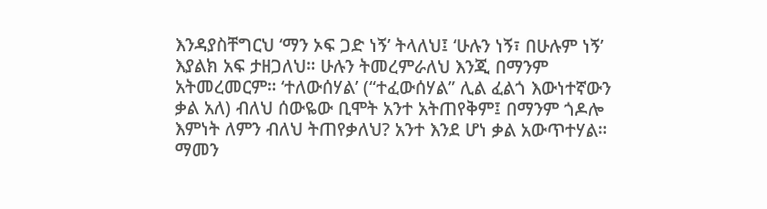እንዳያስቸግርህ ʻማን ኦፍ ጋድ ነኝʼ ትላለህ፤ ʻሁሉን ነኝ፣ በሁሉም ነኝʼ እያልክ አፍ ታዘጋለህ። ሁሉን ትመረምራለህ እንጂ በማንም አትመረመርም። ʻተለውሰሃልʼ (“ተፈውሰሃል” ሊል ፈልጎ እውነተኛውን ቃል አለ) ብለህ ሰውዬው ቢሞት አንተ አትጠየቅም፤ በማንም ጎዶሎ እምነት ለምን ብለህ ትጠየቃለህ? አንተ እንደ ሆነ ቃል አውጥተሃል። ማመን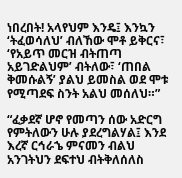ነበረበት! አላየህም እንዴ፤ እንኳን ʻትፈወሳለህʼ ብለኸው ሞቶ ይቅርና፣ ʻየአይጥ መርዝ ብትጠጣ አይገድልህምʼ ብትለው፣ ‘ጠበል ቅመሱልኝ’ ያልህ ይመስል ወደ ሞቱ የሚጣደፍ ስንት አልህ መሰለህ።”

“ፈቃደኛ ሆኖ የመጣን ሰው አድርግ የምትለውን ሁሉ ያደረግልሃል፤ እንደ እረኛ ርኅራኄ ምናመን ብልህ አንገትህን ደፍተህ ብትቅለሰለስ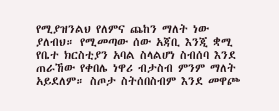የሚያዝንልህ የለምና ጨከን ማለት ነው ያለብህ። የሚመጣው ሰው አጃቢ እንጂ ቋሚ የቤተ ክርስቲያን አባል ስላልሆነ ስብሰባ እንደ ጠራኸው የቀበሌ ነዋሪ ብታስብ ምንም ማለት አይደለም። ስጦታ ስትሰበስብም እንደ መዋጮ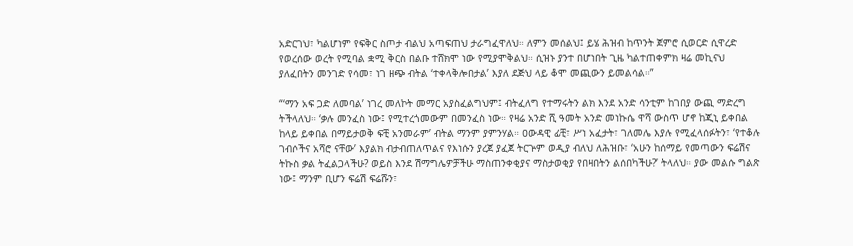አድርገህ፣ ካልሆነም የፍቅር ስጦታ ብልህ አጣፍጠህ ታራግፈዋለህ። ለምን መሰልህ፤ ይሄ ሕዝብ ከጥንት ጀምሮ ሲወርድ ሲዋረድ የወረሰው ወረት የሚባል ቋሚ ቅርስ በልቡ ተሸክሞ ነው የሚያሞቅልህ። ሲዝኑ ያንተ በሆነበት ጊዜ ካልተጠቀምክ ዛሬ መኪናህ ያለፈበትን መንገድ የሳመ፣ ነገ ዘጭ ብትል ‘ተቀላቅሎበታል’ እያለ ደጅህ ላይ ቆሞ መጪውን ይመልሳል።”

“ʻማን አፍ ጋድ ለመባልʼ ነገረ መለኮት መማር አያስፈልግህም፤ ብትፈለግ የተማሩትን ልክ እንደ አንድ ሳንቲም ከገበያ ውጪ ማድረግ ትችላለህ። ʻቃሉ መንፈስ ነው፤ የሚተረጎመውም በመንፈስ ነው። የዛሬ አንድ ሺ ዓመት አንድ መነኩሴ ዋሻ ውስጥ ሆኖ ከጂኒ ይቀበል ከላይ ይቀበል በማይታወቅ ፍቺ አንመራምʼ ብትል ማንም ያምንሃል። ዐውዳዊ ፊቺ፣ ሥነ አፈታት፣ ገለመሌ እያሉ የሚፈላሰፉትን፣ ʻየተቆሉ ገብሶችና አሻሮ ናቸውʼ እያልክ ብታብጠለጥልና የእነሱን ያረጀ ያፈጀ ትርጕም ወዲያ ብለህ ለሕዝቡ፣ ‘አሁን ከሰማይ የመጣውን ፍሬሽና ትኩስ ቃል ትፈልጋላችሁ? ወይስ እንደ ሽማግሌዎቻችሁ ማስጠንቀቂያና ማስታወቂያ የበዛበትን ልሰበካችሁ?’ ትላለህ። ያው መልሱ ግልጽ ነው፤ ማንም ቢሆን ፍሬሽ ፍሬሹን፣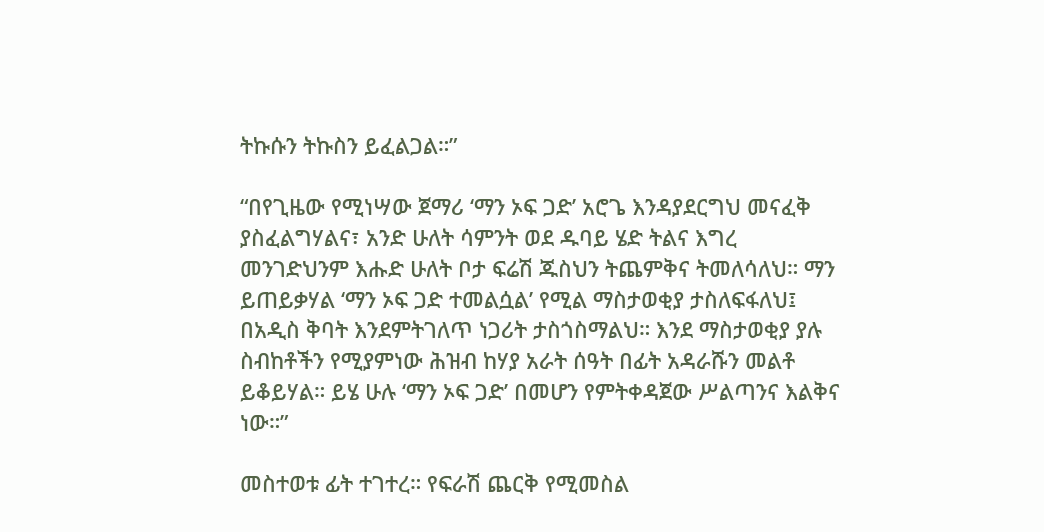ትኩሱን ትኩስን ይፈልጋል።”

“በየጊዜው የሚነሣው ጀማሪ ʻማን ኦፍ ጋድʼ አሮጌ እንዳያደርግህ መናፈቅ ያስፈልግሃልና፣ አንድ ሁለት ሳምንት ወደ ዱባይ ሄድ ትልና እግረ መንገድህንም እሑድ ሁለት ቦታ ፍሬሽ ጁስህን ትጨምቅና ትመለሳለህ። ማን ይጠይቃሃል ʻማን ኦፍ ጋድ ተመልሷልʼ የሚል ማስታወቂያ ታስለፍፋለህ፤ በአዲስ ቅባት እንደምትገለጥ ነጋሪት ታስጎስማልህ። እንደ ማስታወቂያ ያሉ ስብከቶችን የሚያምነው ሕዝብ ከሃያ አራት ሰዓት በፊት አዳራሹን መልቶ ይቆይሃል። ይሄ ሁሉ ʻማን ኦፍ ጋድʼ በመሆን የምትቀዳጀው ሥልጣንና እልቅና ነው።”

መስተወቱ ፊት ተገተረ። የፍራሽ ጨርቅ የሚመስል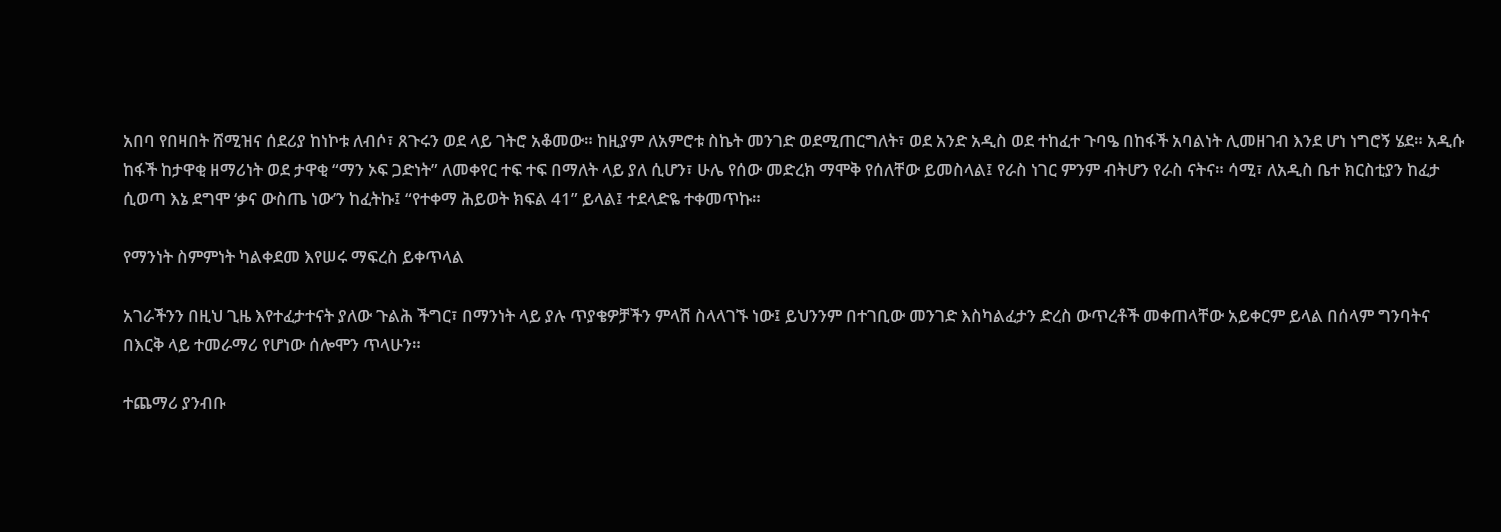አበባ የበዛበት ሸሚዝና ሰደሪያ ከነኮቱ ለብሶ፣ ጸጉሩን ወደ ላይ ገትሮ አቆመው። ከዚያም ለአምሮቱ ስኬት መንገድ ወደሚጠርግለት፣ ወደ አንድ አዲስ ወደ ተከፈተ ጉባዔ በከፋች አባልነት ሊመዘገብ እንደ ሆነ ነግሮኝ ሄደ። አዲሱ ከፋች ከታዋቂ ዘማሪነት ወደ ታዋቂ “ማን ኦፍ ጋድነት” ለመቀየር ተፍ ተፍ በማለት ላይ ያለ ሲሆን፣ ሁሌ የሰው መድረክ ማሞቅ የሰለቸው ይመስላል፤ የራስ ነገር ምንም ብትሆን የራስ ናትና። ሳሚ፣ ለአዲስ ቤተ ክርስቲያን ከፈታ ሲወጣ እኔ ደግሞ ‘ቃና ውስጤ ነው’ን ከፈትኩ፤ “የተቀማ ሕይወት ክፍል 41” ይላል፤ ተደላድዬ ተቀመጥኩ።

የማንነት ስምምነት ካልቀደመ እየሠሩ ማፍረስ ይቀጥላል

አገራችንን በዚህ ጊዜ እየተፈታተናት ያለው ጉልሕ ችግር፣ በማንነት ላይ ያሉ ጥያቄዎቻችን ምላሽ ስላላገኙ ነው፤ ይህንንም በተገቢው መንገድ እስካልፈታን ድረስ ውጥረቶች መቀጠላቸው አይቀርም ይላል በሰላም ግንባትና በእርቅ ላይ ተመራማሪ የሆነው ሰሎሞን ጥላሁን።

ተጨማሪ ያንብቡ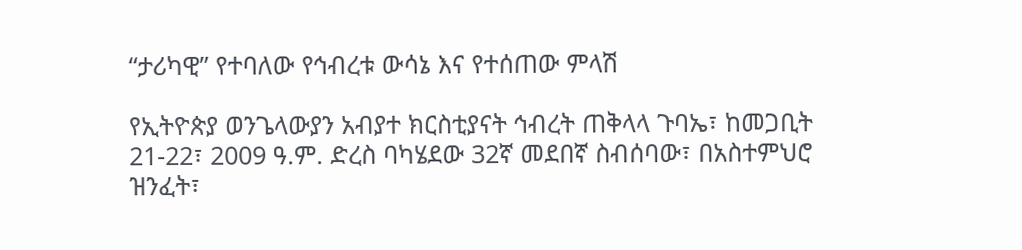“ታሪካዊ” የተባለው የኅብረቱ ውሳኔ እና የተሰጠው ምላሽ

የኢትዮጵያ ወንጌላውያን አብያተ ክርስቲያናት ኅብረት ጠቅላላ ጉባኤ፣ ከመጋቢት 21-22፣ 2009 ዓ.ም. ድረስ ባካሄደው 32ኛ መደበኛ ስብሰባው፣ በአስተምህሮ ዝንፈት፣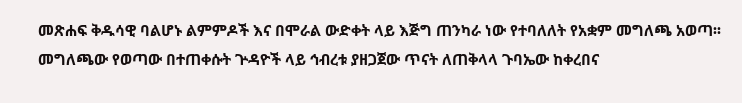መጽሐፍ ቅዱሳዊ ባልሆኑ ልምምዶች እና በሞራል ውድቀት ላይ እጅግ ጠንካራ ነው የተባለለት የአቋም መግለጫ አወጣ፡፡ መግለጫው የወጣው በተጠቀሱት ጕዳዮች ላይ ኅብረቱ ያዘጋጀው ጥናት ለጠቅላላ ጉባኤው ከቀረበና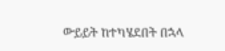ውይይት ከተካሄደበት በኋላ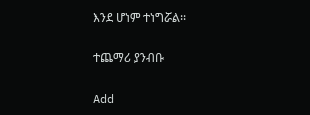እንደ ሆነም ተነግሯል፡፡

ተጨማሪ ያንብቡ

Add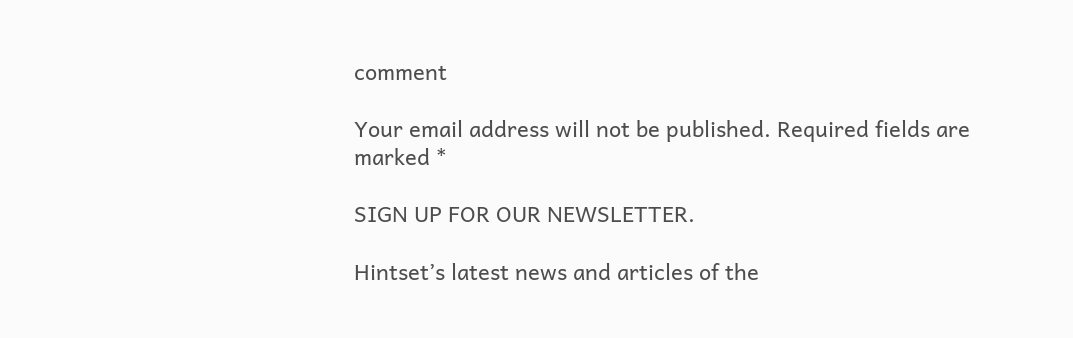comment

Your email address will not be published. Required fields are marked *

SIGN UP FOR OUR NEWSLETTER.

Hintset’s latest news and articles of the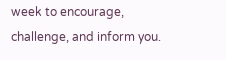week to encourage, challenge, and inform you.